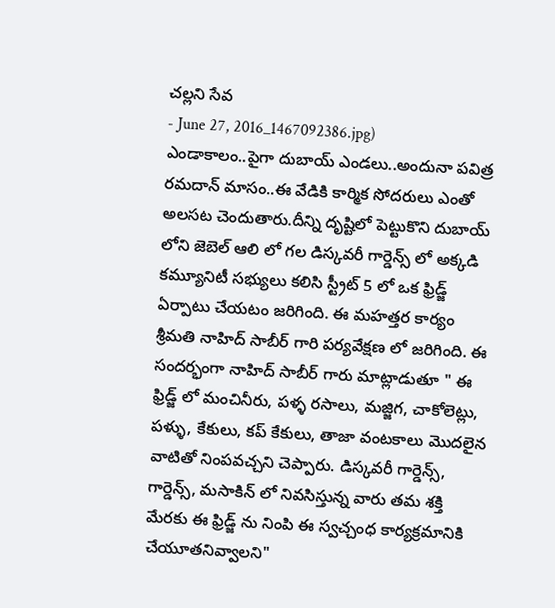చల్లని సేవ
- June 27, 2016_1467092386.jpg)
ఎండాకాలం..పైగా దుబాయ్ ఎండలు..అందునా పవిత్ర రమదాన్ మాసం..ఈ వేడికి కార్మిక సోదరులు ఎంతో అలసట చెందుతారు.దీన్ని దృష్టిలో పెట్టుకొని దుబాయ్ లోని జెబెల్ ఆలి లో గల డిస్కవరీ గార్డెన్స్ లో అక్కడి కమ్యూనిటీ సభ్యులు కలిసి స్ట్రీట్ 5 లో ఒక ఫ్రిడ్జ్ ఏర్పాటు చేయటం జరిగింది. ఈ మహత్తర కార్యం శ్రీమతి నాహిద్ సాబీర్ గారి పర్యవేక్షణ లో జరిగింది. ఈ సందర్భంగా నాహిద్ సాబీర్ గారు మాట్లాడుతూ " ఈ ఫ్రిడ్జ్ లో మంచినీరు, పళ్ళ రసాలు, మజ్జిగ, చాకోలెట్లు, పళ్ళు, కేకులు, కప్ కేకులు, తాజా వంటకాలు మొదలైన వాటితో నింపవచ్చని చెప్పారు. డిస్కవరీ గార్డెన్స్, గార్డెన్స్, మసాకిన్ లో నివసిస్తున్న వారు తమ శక్తి మేరకు ఈ ఫ్రిడ్జ్ ను నింపి ఈ స్వచ్చంధ కార్యక్రమానికి చేయూతనివ్వాలని"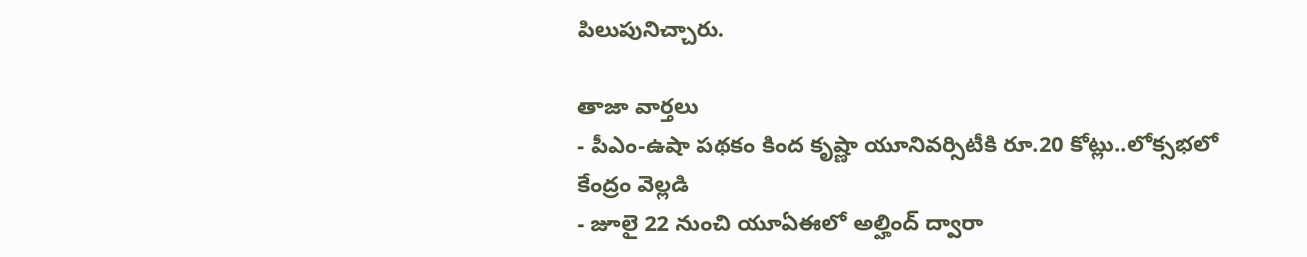పిలుపునిచ్చారు.

తాజా వార్తలు
- పీఎం-ఉషా పథకం కింద కృష్ణా యూనివర్సిటీకి రూ.20 కోట్లు..లోక్సభలో కేంద్రం వెల్లడి
- జూలై 22 నుంచి యూఏఈలో అల్హింద్ ద్వారా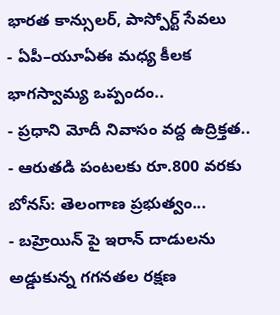భారత కాన్సులర్, పాస్పోర్ట్ సేవలు
- ఏపీ–యూఏఈ మధ్య కీలక భాగస్వామ్య ఒప్పందం..
- ప్రధాని మోదీ నివాసం వద్ద ఉద్రిక్తత..
- ఆరుతడి పంటలకు రూ.800 వరకు బోనస్: తెలంగాణ ప్రభుత్వం...
- బహ్రెయిన్ పై ఇరాన్ దాడులను అడ్డుకున్న గగనతల రక్షణ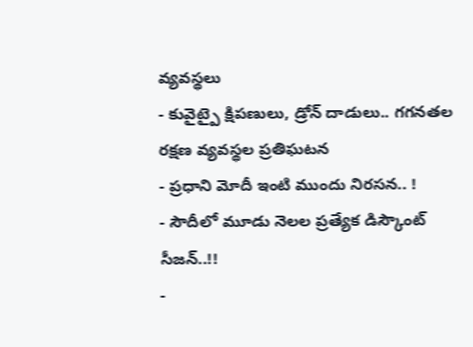వ్యవస్థలు
- కువైట్పై క్షిపణులు, డ్రోన్ దాడులు.. గగనతల రక్షణ వ్యవస్థల ప్రతిఘటన
- ప్రధాని మోదీ ఇంటి ముందు నిరసన.. !
- సౌదీలో మూడు నెలల ప్రత్యేక డిస్కౌంట్ సీజన్..!!
-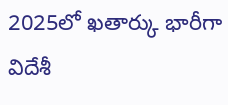2025లో ఖతార్కు భారీగా విదేశీ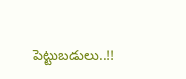పెట్టుబడులు..!!